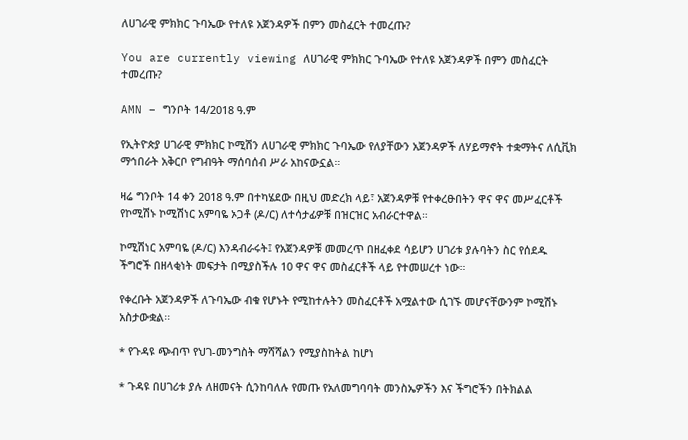ለሀገራዊ ምክክር ጉባኤው የተለዩ አጀንዳዎች በምን መስፈርት ተመረጡ?

You are currently viewing ለሀገራዊ ምክክር ጉባኤው የተለዩ አጀንዳዎች በምን መስፈርት ተመረጡ?

AMN – ግንቦት 14/2018 ዓ.ም

የኢትዮጵያ ሀገራዊ ምክክር ኮሚሽን ለሀገራዊ ምክክር ጉባኤው የለያቸውን አጀንዳዎች ለሃይማኖት ተቋማትና ለሲቪክ ማኅበራት አቅርቦ የግብዓት ማሰባሰብ ሥራ አከናውኗል።

ዛሬ ግንቦት 14 ቀን 2018 ዓ.ም በተካሄደው በዚህ መድረክ ላይ፣ አጀንዳዎቹ የተቀረፁበትን ዋና ዋና መሥፈርቶች የኮሚሽኑ ኮሚሽነር አምባዬ ኦጋቶ (ዶ/ር) ለተሳታፊዎቹ በዝርዝር አብራርተዋል።

ኮሚሽነር አምባዬ (ዶ/ር) እንዳብራሩት፤ የአጀንዳዎቹ መመረጥ በዘፈቀደ ሳይሆን ሀገሪቱ ያሉባትን ስር የሰደዱ ችግሮች በዘላቂነት መፍታት በሚያስችሉ 10 ዋና ዋና መስፈርቶች ላይ የተመሠረተ ነው።

የቀረቡት አጀንዳዎች ለጉባኤው ብቁ የሆኑት የሚከተሉትን መስፈርቶች አሟልተው ሲገኙ መሆናቸውንም ኮሚሽኑ አስታውቋል፡፡

* የጉዳዩ ጭብጥ የህገ-መንግስት ማሻሻልን የሚያስከትል ከሆነ

* ጉዳዩ በሀገሪቱ ያሉ ለዘመናት ሲንከባለሉ የመጡ የአለመግባባት መንስኤዎችን እና ችግሮችን በትክልል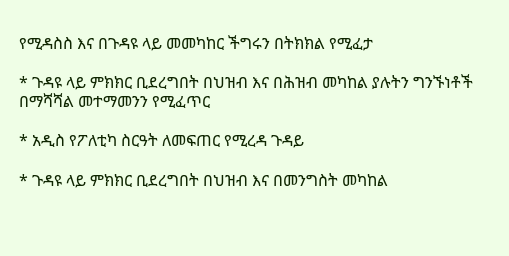የሚዳስስ እና በጉዳዩ ላይ መመካከር ችግሩን በትክክል የሚፈታ

* ጉዳዩ ላይ ምክክር ቢደረግበት በህዝብ እና በሕዝብ መካከል ያሉትን ግንኙነቶች በማሻሻል መተማመንን የሚፈጥር

* አዲስ የፖለቲካ ስርዓት ለመፍጠር የሚረዳ ጉዳይ

* ጉዳዩ ላይ ምክክር ቢደረግበት በህዝብ እና በመንግስት መካከል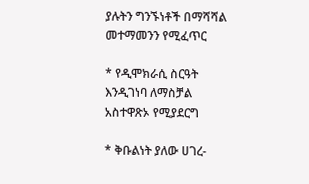ያሉትን ግንኙነቶች በማሻሻል መተማመንን የሚፈጥር

* የዲሞክራሲ ስርዓት እንዲገነባ ለማስቻል አስተዋጽኦ የሚያደርግ

* ቅቡልነት ያለው ሀገረ-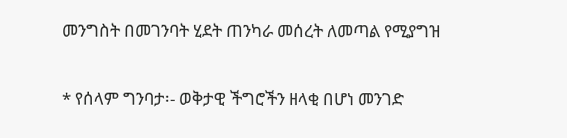መንግስት በመገንባት ሂደት ጠንካራ መሰረት ለመጣል የሚያግዝ

* የሰላም ግንባታ፡- ወቅታዊ ችግሮችን ዘላቂ በሆነ መንገድ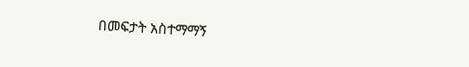በመፍታት አስተማማኝ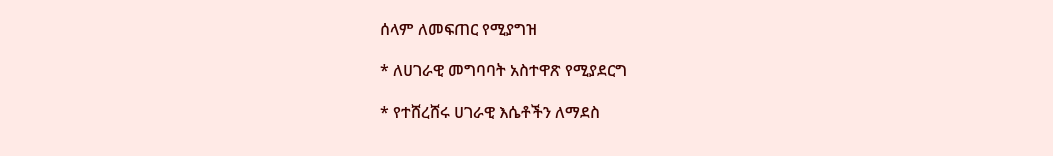ሰላም ለመፍጠር የሚያግዝ

* ለሀገራዊ መግባባት አስተዋጽ የሚያደርግ

* የተሸረሸሩ ሀገራዊ እሴቶችን ለማደስ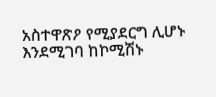አስተዋጽዖ የሚያደርግ ሊሆኑ እንደሚገባ ከኮሚሽኑ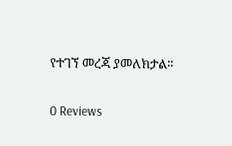የተገኘ መረጃ ያመለክታል፡፡

0 Reviews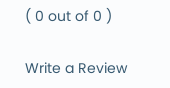( 0 out of 0 )

Write a Review